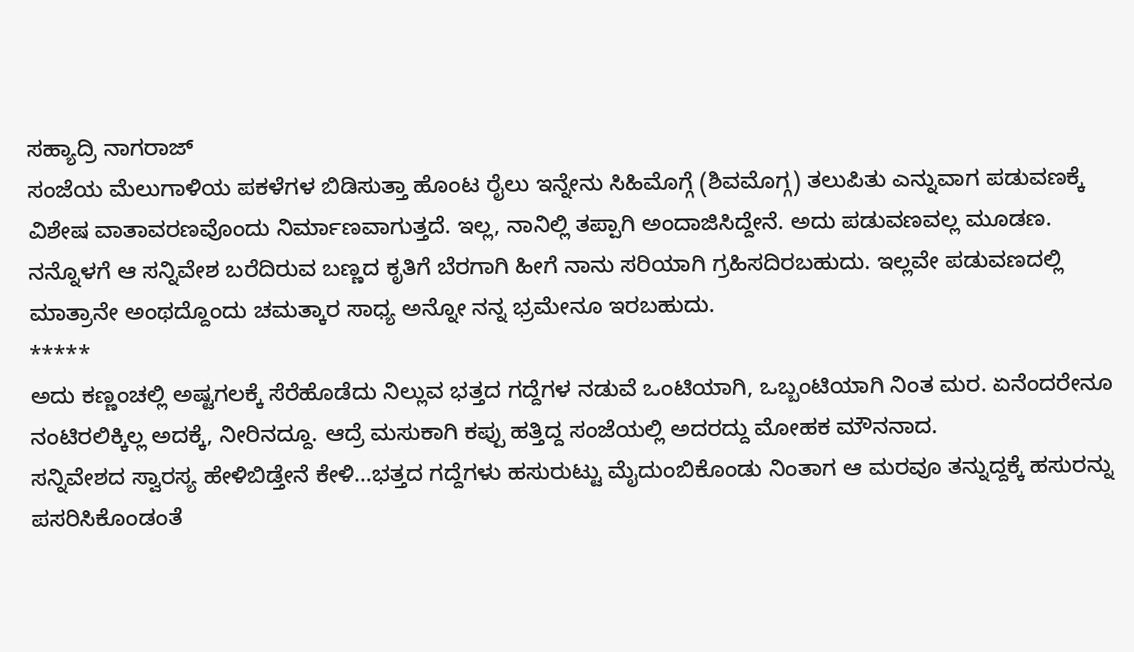ಸಹ್ಯಾದ್ರಿ ನಾಗರಾಜ್
ಸಂಜೆಯ ಮೆಲುಗಾಳಿಯ ಪಕಳೆಗಳ ಬಿಡಿಸುತ್ತಾ ಹೊಂಟ ರೈಲು ಇನ್ನೇನು ಸಿಹಿಮೊಗ್ಗೆ (ಶಿವಮೊಗ್ಗ) ತಲುಪಿತು ಎನ್ನುವಾಗ ಪಡುವಣಕ್ಕೆ ವಿಶೇಷ ವಾತಾವರಣವೊಂದು ನಿರ್ಮಾಣವಾಗುತ್ತದೆ. ಇಲ್ಲ, ನಾನಿಲ್ಲಿ ತಪ್ಪಾಗಿ ಅಂದಾಜಿಸಿದ್ದೇನೆ. ಅದು ಪಡುವಣವಲ್ಲ ಮೂಡಣ. ನನ್ನೊಳಗೆ ಆ ಸನ್ನಿವೇಶ ಬರೆದಿರುವ ಬಣ್ಣದ ಕೃತಿಗೆ ಬೆರಗಾಗಿ ಹೀಗೆ ನಾನು ಸರಿಯಾಗಿ ಗ್ರಹಿಸದಿರಬಹುದು. ಇಲ್ಲವೇ ಪಡುವಣದಲ್ಲಿ ಮಾತ್ರಾನೇ ಅಂಥದ್ದೊಂದು ಚಮತ್ಕಾರ ಸಾಧ್ಯ ಅನ್ನೋ ನನ್ನ ಭ್ರಮೇನೂ ಇರಬಹುದು.
*****
ಅದು ಕಣ್ಣಂಚಲ್ಲಿ ಅಷ್ಟಗಲಕ್ಕೆ ಸೆರೆಹೊಡೆದು ನಿಲ್ಲುವ ಭತ್ತದ ಗದ್ದೆಗಳ ನಡುವೆ ಒಂಟಿಯಾಗಿ, ಒಬ್ಬಂಟಿಯಾಗಿ ನಿಂತ ಮರ. ಏನೆಂದರೇನೂ ನಂಟಿರಲಿಕ್ಕಿಲ್ಲ ಅದಕ್ಕೆ, ನೀರಿನದ್ದೂ. ಆದ್ರೆ ಮಸುಕಾಗಿ ಕಪ್ಪು ಹತ್ತಿದ್ದ ಸಂಜೆಯಲ್ಲಿ ಅದರದ್ದು ಮೋಹಕ ಮೌನನಾದ.
ಸನ್ನಿವೇಶದ ಸ್ವಾರಸ್ಯ ಹೇಳಿಬಿಡ್ತೇನೆ ಕೇಳಿ…ಭತ್ತದ ಗದ್ದೆಗಳು ಹಸುರುಟ್ಟು ಮೈದುಂಬಿಕೊಂಡು ನಿಂತಾಗ ಆ ಮರವೂ ತನ್ನುದ್ದಕ್ಕೆ ಹಸುರನ್ನು ಪಸರಿಸಿಕೊಂಡಂತೆ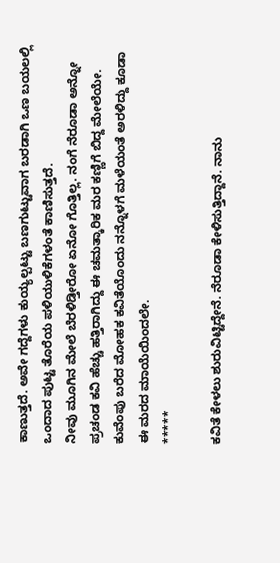ಕಾಣುತ್ತದೆ. ಅವೇ ಗದ್ದೆಗಳು ಕುಯ್ಯಲ್ಪಟ್ಟು ಬಣಗುಟ್ಟುವಾಗ ಬರಡಾಗಿ ಒಣ ಬಯಲಲ್ಲಿ ಒಂದಾದ ಪುಟ್ಟ ತೊರೆಯ ಪಳಿಯುಳಿಕೆಗಳಂತೆ ಕಾಣಿಸುತ್ತದೆ.
ನೀವು ಮೂಗಿನ ಮೇಲೆ ಬೆರಳಿಡ್ತೀರೋ ಏನೋ ಗೊತ್ತಿಲ್ಲ. ನಂಗೆ ನೆರೂಡಾ ಅನ್ನೋ ಪ್ರಚಂಡ ಕವಿ ಹೆಚ್ಚು ಹತ್ತಿರಾಗಿದ್ದು ಈ ಚಮತ್ಕಾರಿಕ ಮರ ಕಣ್ಣಿಗೆ ಬಿದ್ದ ಮೇಲೆಯೇ. ಕುವೆಂಪು ಬರೆದ ಮೋಹಕ ಕವಿತೆಯೊಂದು ನನ್ನೊಳಗೆ ಮಳೆಯಂತೆ ಅರಳಿದ್ದು ಕೂಡಾ ಈ ಮರದ ಮಾಯೆಯಿಂದಲೇ.
*****

ಕವಿತೆ ಕೇಳಲು ಶುರುವಿಟ್ಟಿದ್ದೇನೆ. ನೆರೂಡಾ ಕೇಳಿಸುತ್ತಿದ್ದಾನೆ. ನಾನು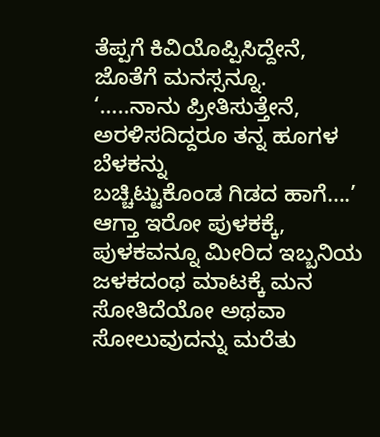ತೆಪ್ಪಗೆ ಕಿವಿಯೊಪ್ಪಿಸಿದ್ದೇನೆ, ಜೊತೆಗೆ ಮನಸ್ಸನ್ನೂ.
‘…..ನಾನು ಪ್ರೀತಿಸುತ್ತೇನೆ,
ಅರಳಿಸದಿದ್ದರೂ ತನ್ನ ಹೂಗಳ ಬೆಳಕನ್ನು
ಬಚ್ಚಿಟ್ಟುಕೊಂಡ ಗಿಡದ ಹಾಗೆ….’
ಆಗ್ತಾ ಇರೋ ಪುಳಕಕ್ಕೆ, ಪುಳಕವನ್ನೂ ಮೀರಿದ ಇಬ್ಬನಿಯ ಜಳಕದಂಥ ಮಾಟಕ್ಕೆ ಮನ ಸೋತಿದೆಯೋ ಅಥವಾ ಸೋಲುವುದನ್ನು ಮರೆತು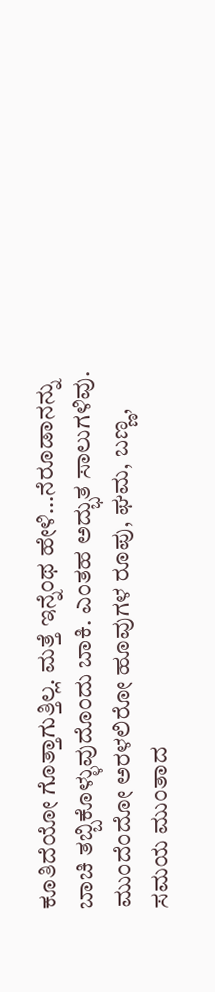ಕೂತಿದೆಯೋ ಗೊತ್ತಾಗುತ್ತಿಲ್ಲ. ಮತ್ತೆ ಇನ್ನೆಂಥ ಹೇಳಿ…ನೆರೂಡಾನನ್ನು ಬಾಚಿ ತಬ್ಬಿಕೊಳ್ಳುವುದೊಂದು ಬಾಕಿ. ಎಂತಹ ಅದ್ಭುತ ಸಾಲುಗಳಿವು. ಮುಂದೆಂದೋ ಅರಳಲಿರೋ ಹೂವುಗಳ ರೂಪು, ಘಮ, ಬಣ್ಣ, ಸಮಯ ಮುಂತಾದ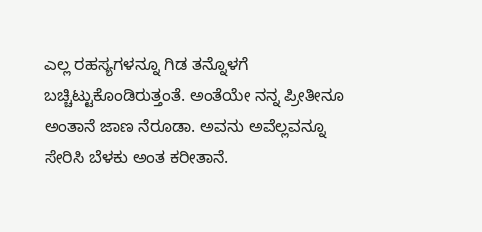ಎಲ್ಲ ರಹಸ್ಯಗಳನ್ನೂ ಗಿಡ ತನ್ನೊಳಗೆ ಬಚ್ಚಿಟ್ಟುಕೊಂಡಿರುತ್ತಂತೆ. ಅಂತೆಯೇ ನನ್ನ ಪ್ರೀತೀನೂ ಅಂತಾನೆ ಜಾಣ ನೆರೂಡಾ. ಅವನು ಅವೆಲ್ಲವನ್ನೂ ಸೇರಿಸಿ ಬೆಳಕು ಅಂತ ಕರೀತಾನೆ.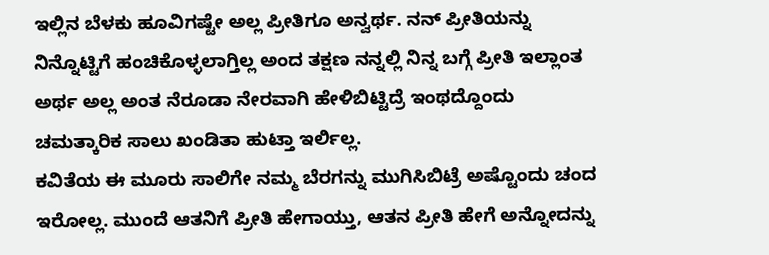ಇಲ್ಲಿನ ಬೆಳಕು ಹೂವಿಗಷ್ಟೇ ಅಲ್ಲ ಪ್ರೀತಿಗೂ ಅನ್ವರ್ಥ. ನನ್ ಪ್ರೀತಿಯನ್ನು ನಿನ್ನೊಟ್ಟಿಗೆ ಹಂಚಿಕೊಳ್ಳಲಾಗ್ತಿಲ್ಲ ಅಂದ ತಕ್ಷಣ ನನ್ನಲ್ಲಿ ನಿನ್ನ ಬಗ್ಗೆ ಪ್ರೀತಿ ಇಲ್ಲಾಂತ ಅರ್ಥ ಅಲ್ಲ ಅಂತ ನೆರೂಡಾ ನೇರವಾಗಿ ಹೇಳಿಬಿಟ್ಟಿದ್ರೆ ಇಂಥದ್ದೊಂದು ಚಮತ್ಕಾರಿಕ ಸಾಲು ಖಂಡಿತಾ ಹುಟ್ತಾ ಇರ್ಲಿಲ್ಲ.
ಕವಿತೆಯ ಈ ಮೂರು ಸಾಲಿಗೇ ನಮ್ಮ ಬೆರಗನ್ನು ಮುಗಿಸಿಬಿಟ್ರೆ ಅಷ್ಟೊಂದು ಚಂದ ಇರೋಲ್ಲ. ಮುಂದೆ ಆತನಿಗೆ ಪ್ರೀತಿ ಹೇಗಾಯ್ತು, ಆತನ ಪ್ರೀತಿ ಹೇಗೆ ಅನ್ನೋದನ್ನು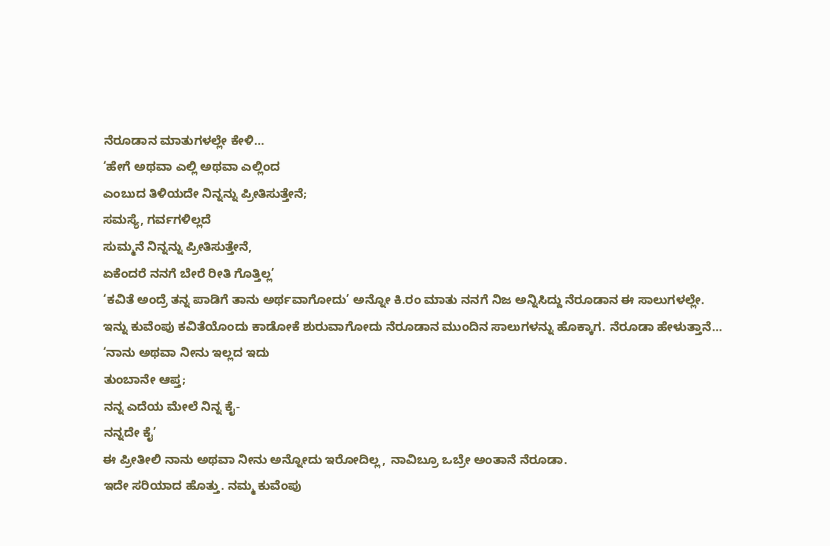ನೆರೂಡಾನ ಮಾತುಗಳಲ್ಲೇ ಕೇಳಿ…
‘ಹೇಗೆ ಅಥವಾ ಎಲ್ಲಿ ಅಥವಾ ಎಲ್ಲಿಂದ
ಎಂಬುದ ತಿಳಿಯದೇ ನಿನ್ನನ್ನು ಪ್ರೀತಿಸುತ್ತೇನೆ;
ಸಮಸ್ಯೆ, ಗರ್ವಗಳಿಲ್ಲದೆ
ಸುಮ್ಮನೆ ನಿನ್ನನ್ನು ಪ್ರೀತಿಸುತ್ತೇನೆ,
ಏಕೆಂದರೆ ನನಗೆ ಬೇರೆ ರೀತಿ ಗೊತ್ತಿಲ್ಲ’
‘ಕವಿತೆ ಅಂದ್ರೆ ತನ್ನ ಪಾಡಿಗೆ ತಾನು ಅರ್ಥವಾಗೋದು’ ಅನ್ನೋ ಕಿ.ರಂ ಮಾತು ನನಗೆ ನಿಜ ಅನ್ನಿಸಿದ್ದು ನೆರೂಡಾನ ಈ ಸಾಲುಗಳಲ್ಲೇ.
ಇನ್ನು ಕುವೆಂಪು ಕವಿತೆಯೊಂದು ಕಾಡೋಕೆ ಶುರುವಾಗೋದು ನೆರೂಡಾನ ಮುಂದಿನ ಸಾಲುಗಳನ್ನು ಹೊಕ್ಕಾಗ. ನೆರೂಡಾ ಹೇಳುತ್ತಾನೆ…
‘ನಾನು ಅಥವಾ ನೀನು ಇಲ್ಲದ ಇದು
ತುಂಬಾನೇ ಆಪ್ತ;
ನನ್ನ ಎದೆಯ ಮೇಲೆ ನಿನ್ನ ಕೈ-
ನನ್ನದೇ ಕೈ’
ಈ ಪ್ರೀತೀಲಿ ನಾನು ಅಥವಾ ನೀನು ಅನ್ನೋದು ಇರೋದಿಲ್ಲ, ನಾವಿಬ್ರೂ ಒಬ್ರೇ ಅಂತಾನೆ ನೆರೂಡಾ.
ಇದೇ ಸರಿಯಾದ ಹೊತ್ತು. ನಮ್ಮ ಕುವೆಂಪು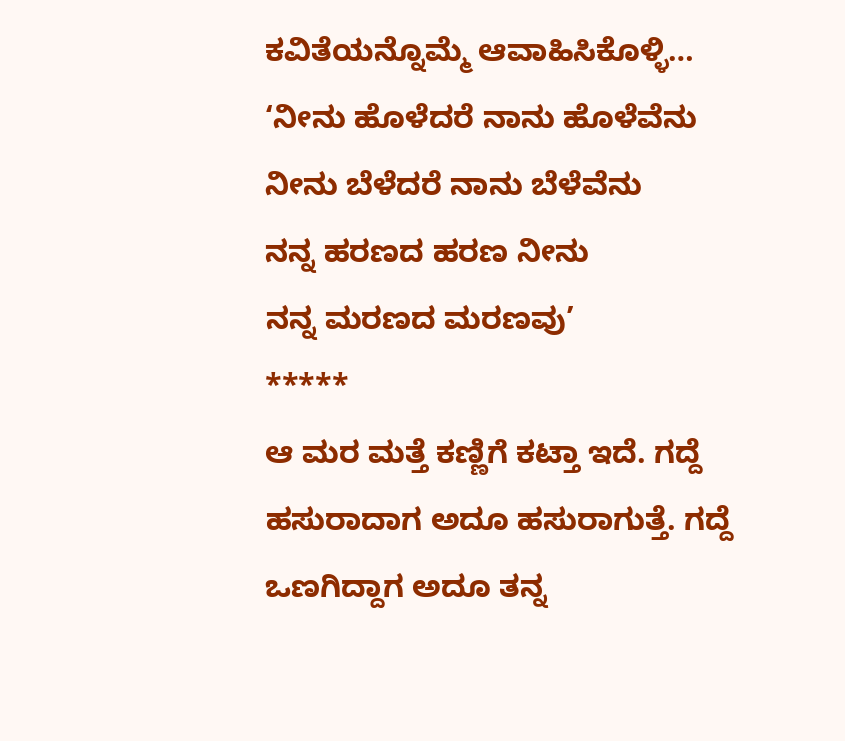ಕವಿತೆಯನ್ನೊಮ್ಮೆ ಆವಾಹಿಸಿಕೊಳ್ಳಿ…
‘ನೀನು ಹೊಳೆದರೆ ನಾನು ಹೊಳೆವೆನು
ನೀನು ಬೆಳೆದರೆ ನಾನು ಬೆಳೆವೆನು
ನನ್ನ ಹರಣದ ಹರಣ ನೀನು
ನನ್ನ ಮರಣದ ಮರಣವು’
*****
ಆ ಮರ ಮತ್ತೆ ಕಣ್ಣಿಗೆ ಕಟ್ತಾ ಇದೆ. ಗದ್ದೆ ಹಸುರಾದಾಗ ಅದೂ ಹಸುರಾಗುತ್ತೆ. ಗದ್ದೆ ಒಣಗಿದ್ದಾಗ ಅದೂ ತನ್ನ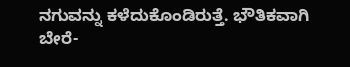ನಗುವನ್ನು ಕಳೆದುಕೊಂಡಿರುತ್ತೆ. ಭೌತಿಕವಾಗಿ ಬೇರೆ-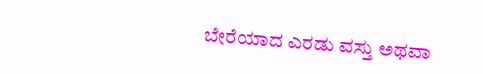ಬೇರೆಯಾದ ಎರಡು ವಸ್ತು ಅಥವಾ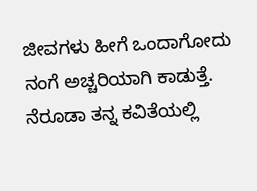ಜೀವಗಳು ಹೀಗೆ ಒಂದಾಗೋದು ನಂಗೆ ಅಚ್ಚರಿಯಾಗಿ ಕಾಡುತ್ತೆ. ನೆರೂಡಾ ತನ್ನ ಕವಿತೆಯಲ್ಲಿ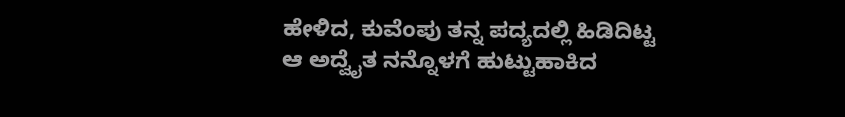ಹೇಳಿದ, ಕುವೆಂಪು ತನ್ನ ಪದ್ಯದಲ್ಲಿ ಹಿಡಿದಿಟ್ಟ ಆ ಅದ್ವೈತ ನನ್ನೊಳಗೆ ಹುಟ್ಟುಹಾಕಿದ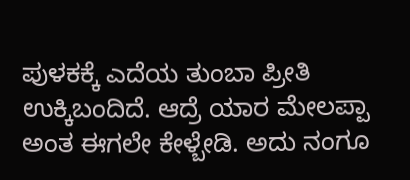ಪುಳಕಕ್ಕೆ ಎದೆಯ ತುಂಬಾ ಪ್ರೀತಿ ಉಕ್ಕಿಬಂದಿದೆ. ಆದ್ರೆ ಯಾರ ಮೇಲಪ್ಪಾ ಅಂತ ಈಗಲೇ ಕೇಳ್ಬೇಡಿ. ಅದು ನಂಗೂ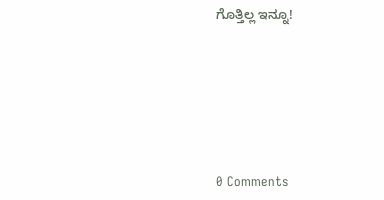ಗೊತ್ತಿಲ್ಲ ಇನ್ನೂ!






0 Comments